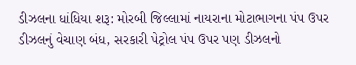ડીઝલના ધાંધિયા શરૂ: મોરબી જિલ્લામાં નાયરાના મોટાભાગના પંપ ઉપર ડીઝલનું વેચાણ બંધ, સરકારી પેટ્રોલ પંપ ઉપર પણ ડીઝલનો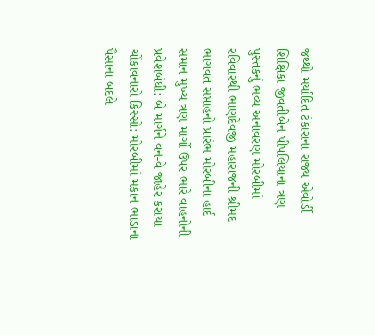જથ્થો મર્યાદિત ટંકારાના રાજ્ય એવોર્ડી શિક્ષિકા જીવતીબેન પીપલિયાના ત્રણ પુસ્તકનું ભવ્ય અનાવરણ મોરબીમાં રવિવારથી ભાણદેવજી મહારાજની શ્રીમદ ભાગવત સપ્તાહનો પ્રારંભ મોરબીના હાર્દ સમાન મુખ્ય ત્રણ માર્ગો ઉપર ભારે વાહનોની પ્રવેશબંધી: બે માર્ગને વન-વે જાહેર કરાયા ચોંકાવનારો કિસ્સો: મોરબીમાં મકાન ભાડાના પૈસાના બદલે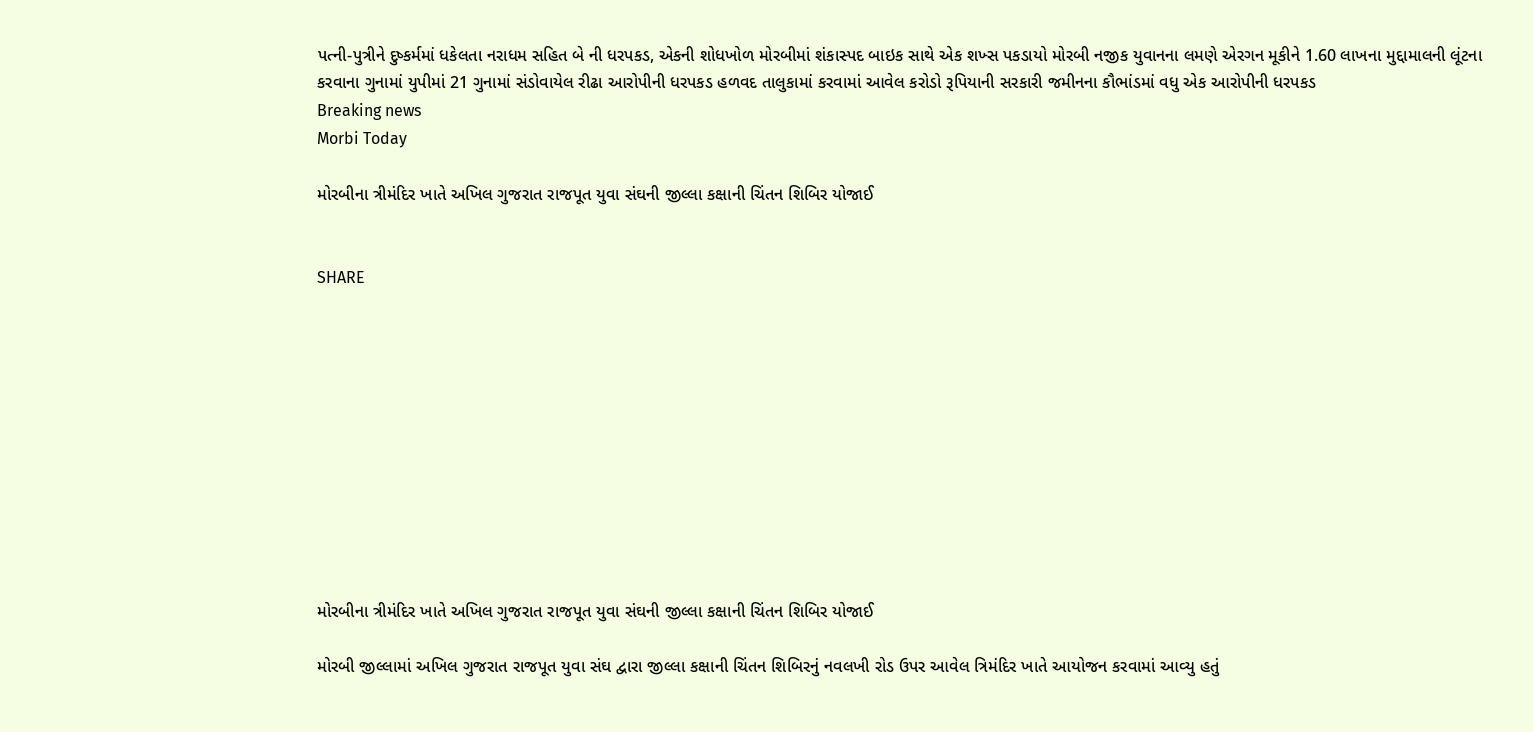પત્ની-પુત્રીને દુષ્કર્મમાં ધકેલતા નરાધમ સહિત બે ની ધરપકડ, એકની શોધખોળ મોરબીમાં શંકાસ્પદ બાઇક સાથે એક શખ્સ પકડાયો મોરબી નજીક યુવાનના લમણે એરગન મૂકીને 1.60 લાખના મુદ્દામાલની લૂંટના કરવાના ગુનામાં યુપીમાં 21 ગુનામાં સંડોવાયેલ રીઢા આરોપીની ધરપકડ હળવદ તાલુકામાં કરવામાં આવેલ કરોડો રૂપિયાની સરકારી જમીનના કૌભાંડમાં વધુ એક આરોપીની ધરપકડ
Breaking news
Morbi Today

મોરબીના ત્રીમંદિર ખાતે અખિલ ગુજરાત રાજપૂત યુવા સંઘની જીલ્લા કક્ષાની ચિંતન શિબિર યોજાઈ


SHARE











મોરબીના ત્રીમંદિર ખાતે અખિલ ગુજરાત રાજપૂત યુવા સંઘની જીલ્લા કક્ષાની ચિંતન શિબિર યોજાઈ

મોરબી જીલ્લામાં અખિલ ગુજરાત રાજપૂત યુવા સંઘ દ્વારા જીલ્લા કક્ષાની ચિંતન શિબિરનું નવલખી રોડ ઉપર આવેલ ત્રિમંદિર ખાતે આયોજન કરવામાં આવ્યુ હતું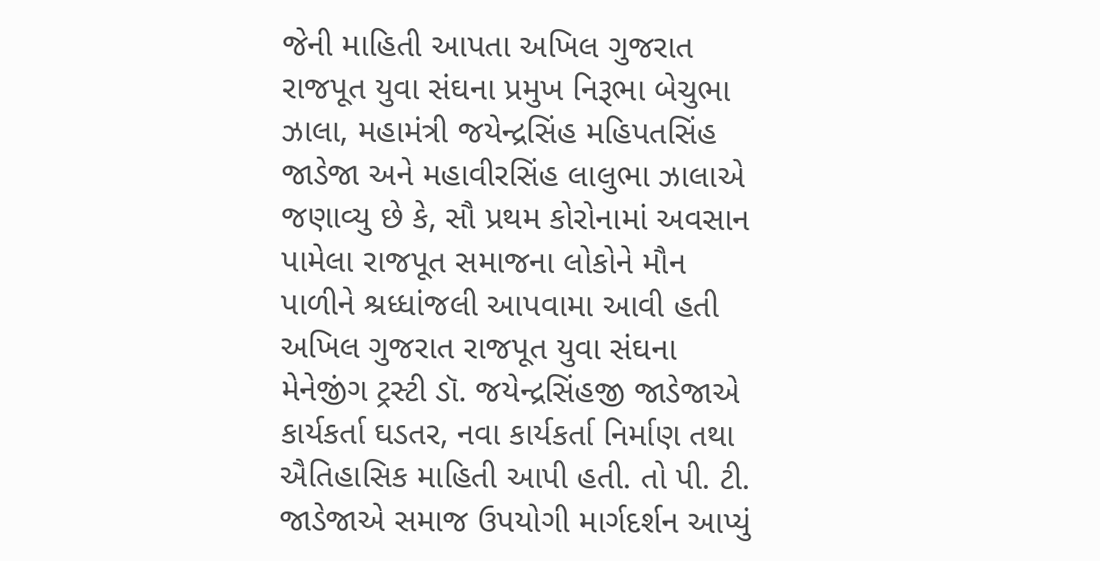જેની માહિતી આપતા અખિલ ગુજરાત રાજપૂત યુવા સંઘના પ્રમુખ નિરૂભા બેચુભા ઝાલા, મહામંત્રી જયેન્દ્રસિંહ મહિપતસિંહ જાડેજા અને મહાવીરસિંહ લાલુભા ઝાલાએ જણાવ્યુ છે કે, સૌ પ્રથમ કોરોનામાં અવસાન પામેલા રાજપૂત સમાજના લોકોને મૌન પાળીને શ્રધ્ધાંજલી આપવામા આવી હતી અખિલ ગુજરાત રાજપૂત યુવા સંઘના મેનેજીંગ ટ્રસ્ટી ડૉ. જયેન્દ્રસિંહજી જાડેજાએ કાર્યકર્તા ઘડતર, નવા કાર્યકર્તા નિર્માણ તથા ઐતિહાસિક માહિતી આપી હતી. તો પી. ટી. જાડેજાએ સમાજ ઉપયોગી માર્ગદર્શન આપ્યું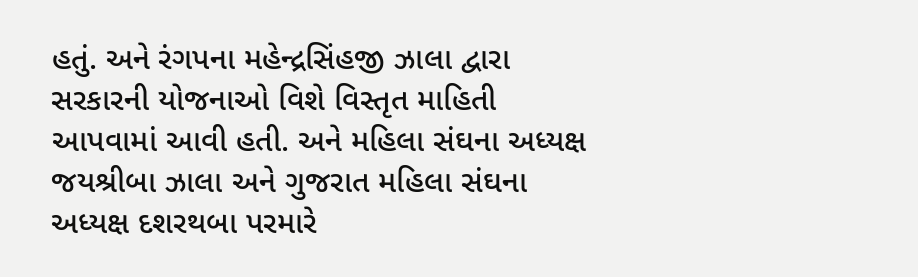હતું. અને રંગપના મહેન્દ્રસિંહજી ઝાલા દ્વારા સરકારની યોજનાઓ વિશે વિસ્તૃત માહિતી આપવામાં આવી હતી. અને મહિલા સંઘના અધ્યક્ષ જયશ્રીબા ઝાલા અને ગુજરાત મહિલા સંઘના અધ્યક્ષ દશરથબા પરમારે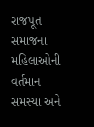રાજપૂત સમાજના મહિલાઓની વર્તમાન સમસ્યા અને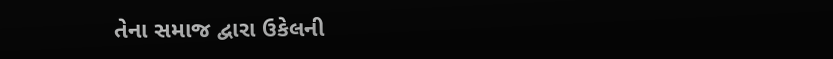તેના સમાજ દ્વારા ઉકેલની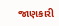જાણકારી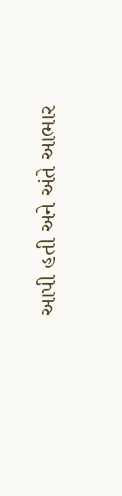આપી હતી અને અંતે આભાર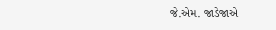જે.એમ. જાડેજાએ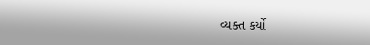વ્યક્ત કર્યો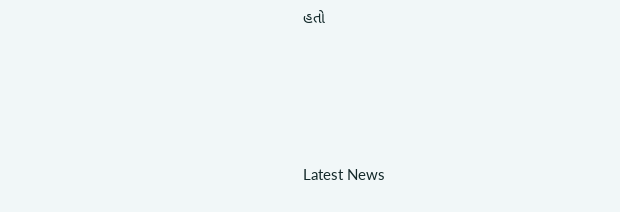હતો






Latest News